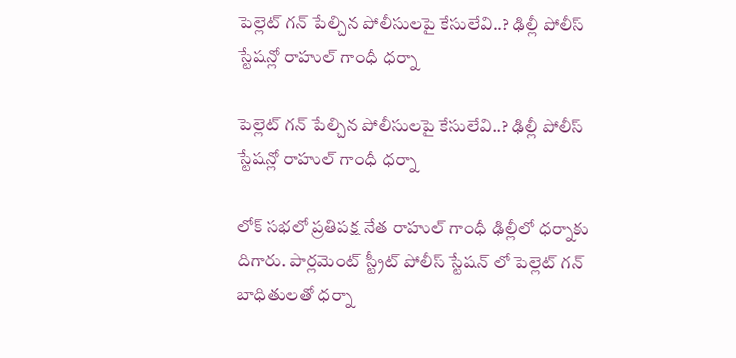పెల్లెట్ గన్ పేల్చిన పోలీసులపై కేసులేవి..? ఢిల్లీ పోలీస్ స్టేషన్లో రాహుల్ గాంధీ ధర్నా

పెల్లెట్ గన్ పేల్చిన పోలీసులపై కేసులేవి..? ఢిల్లీ పోలీస్ స్టేషన్లో రాహుల్ గాంధీ ధర్నా

లోక్ సభలో ప్రతిపక్ష నేత రాహుల్ గాంధీ ఢిల్లీలో ధర్నాకు దిగారు. పార్లమెంట్ స్ట్రీట్ పోలీస్ స్టేషన్ లో పెల్లెట్ గన్ బాధితులతో ధర్నా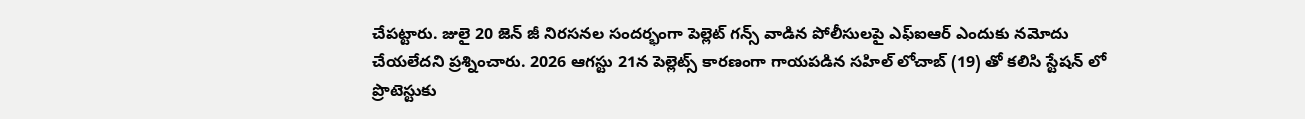చేపట్టారు. జులై 20 జెన్ జీ నిరసనల సందర్భంగా పెల్లెట్ గన్స్ వాడిన పోలీసులపై ఎఫ్ఐఆర్ ఎందుకు నమోదు చేయలేదని ప్రశ్నించారు. 2026 ఆగస్టు 21న పెల్లెట్స్ కారణంగా గాయపడిన సహిల్ లోచాబ్ (19) తో కలిసి స్టేషన్ లో ప్రొటెస్టుకు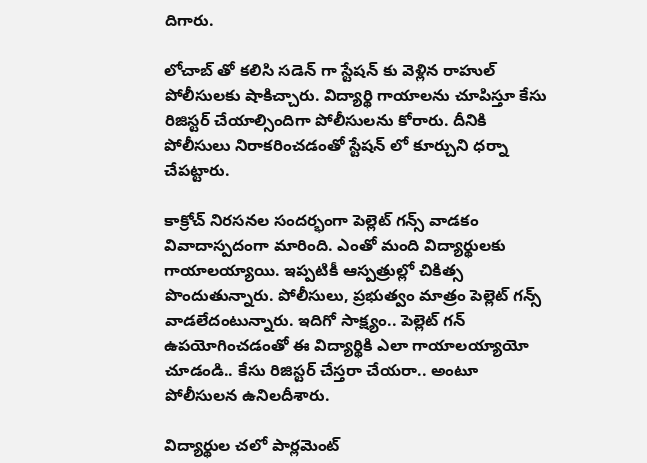దిగారు.

లోచాబ్ తో కలిసి సడెన్ గా స్టేషన్ కు వెళ్లిన రాహుల్ పోలీసులకు షాకిచ్చారు. విద్యార్థి గాయాలను చూపిస్తూ కేసు రిజిస్టర్ చేయాల్సిందిగా పోలీసులను కోరారు. దీనికి పోలీసులు నిరాకరించడంతో స్టేషన్ లో కూర్చుని ధర్నా చేపట్టారు.

కాక్రోచ్ నిరసనల సందర్భంగా పెల్లెట్ గన్స్ వాడకం వివాదాస్పదంగా మారింది. ఎంతో మంది విద్యార్థులకు గాయాలయ్యాయి. ఇప్పటికీ ఆస్పత్రుల్లో చికిత్స పొందుతున్నారు. పోలీసులు, ప్రభుత్వం మాత్రం పెల్లెట్ గన్స్ వాడలేదంటున్నారు. ఇదిగో సాక్ష్యం.. పెల్లెట్ గన్ ఉపయోగించడంతో ఈ విద్యార్థికి ఎలా గాయాలయ్యాయో చూడండి.. కేసు రిజిస్టర్ చేస్తరా చేయరా.. అంటూ పోలీసులన ఉనిలదీశారు.

విద్యార్థుల చలో పార్లమెంట్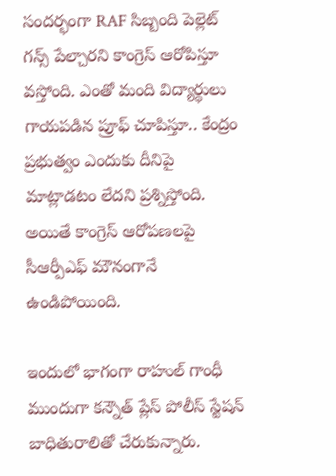సందర్భంగా RAF సిబ్బంది పెల్లెట్ గన్స్ పేల్చారని కాంగ్రెస్ ఆరోపిస్తూ వస్తోంది. ఎంతో మంది విద్యార్థులు గాయపడిన ప్రూఫ్ చూపిస్తూ.. కేంద్రం ప్రభుత్వం ఎందుకు దీనిపై మాట్లాడటం లేదని ప్రశ్నిస్తోంది. అయితే కాంగ్రెస్ ఆరోపణలపై సీఆర్పీఎఫ్ మౌనంగానే ఉండిపోయింది.

ఇందులో భాగంగా రాహుల్ గాంధీ ముందుగా కన్నౌత్ ప్లేస్ పోలీస్ స్టేషన్ బాధితురాలితో చేరుకున్నారు.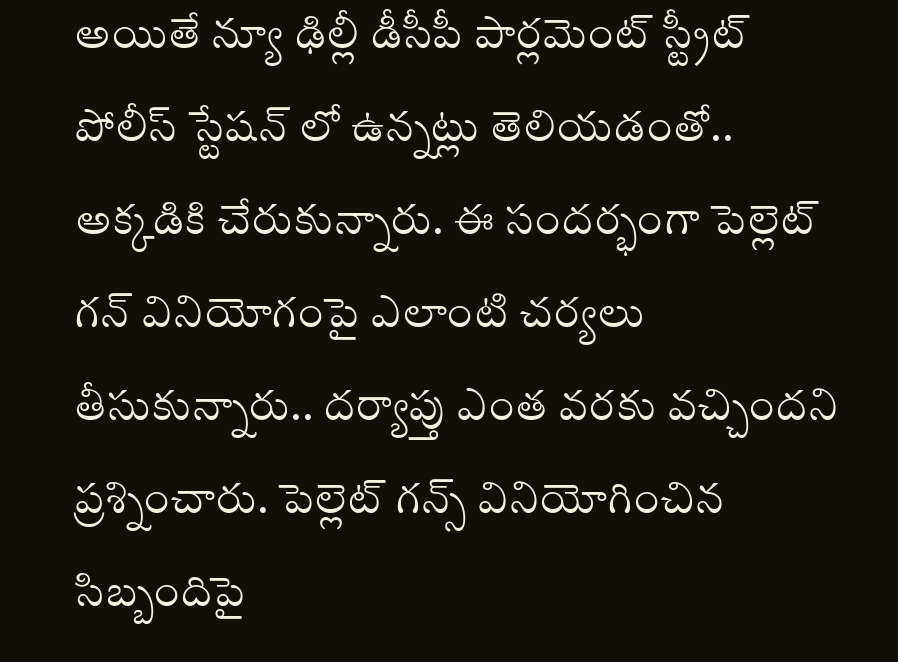అయితే న్యూ ఢిల్లీ డీసీపీ పార్లమెంట్ స్ట్రీట్ పోలీస్ స్టేషన్ లో ఉన్నట్లు తెలియడంతో.. అక్కడికి చేరుకున్నారు. ఈ సందర్భంగా పెల్లెట్ గన్ వినియోగంపై ఎలాంటి చర్యలు తీసుకున్నారు.. దర్యాప్తు ఎంత వరకు వచ్చిందని ప్రశ్నించారు. పెల్లెట్ గన్స్ వినియోగించిన సిబ్బందిపై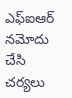ఎఫ్ఐఆర్ నమోదు చేసి చర్యలు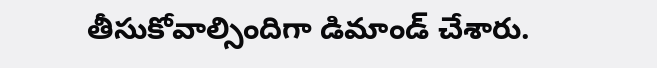తీసుకోవాల్సిందిగా డిమాండ్ చేశారు.